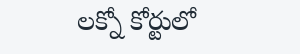లక్నో కోర్టులో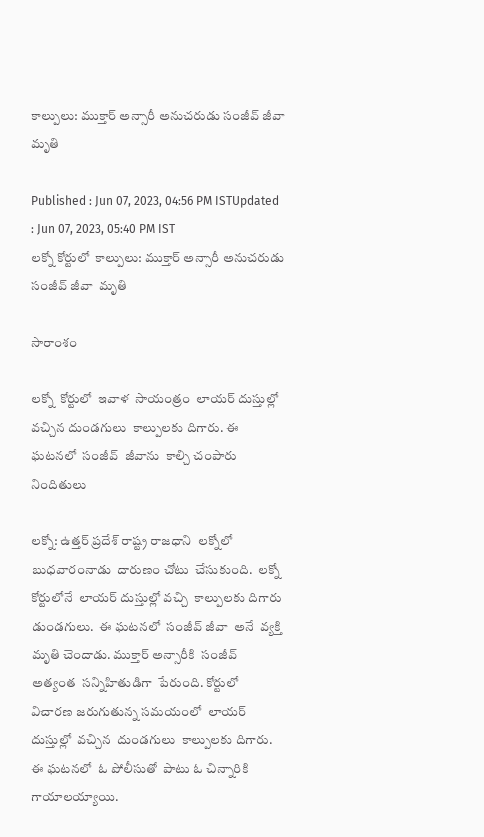కాల్పులు: ముక్తార్ అన్సారీ అనుచరుడు సంజీవ్ జీవా మృతి

Published : Jun 07, 2023, 04:56 PM ISTUpdated : Jun 07, 2023, 05:40 PM IST
లక్నో కోర్టులో  కాల్పులు: ముక్తార్ అన్సారీ అనుచరుడు సంజీవ్ జీవా  మృతి

సారాంశం

లక్నో  కోర్టులో  ఇవాళ  సాయంత్రం  లాయర్ దుస్తుల్లో  వచ్చిన దుండగులు  కాల్పులకు దిగారు. ఈ ఘటనలో  సంజీవ్  జీవాను  కాల్చి చంపారు నిందితులు

లక్నో: ఉత్తర్ ప్రదేశ్ రాష్ట్ర రాజధాని  లక్నోలో  బుధవారంనాడు  దారుణం చోటు  చేసుకుంది.  లక్నో కోర్టులోనే  లాయర్ దుస్తుల్లో వచ్చి  కాల్పులకు దిగారు డుండగులు.  ఈ ఘటనలో  సంజీవ్ జీవా  అనే  వ్యక్తి  మృతి చెందాడు. ముక్తార్ అన్సారీకి  సంజీవ్  అత్యంత  సన్నిహితుడిగా  పేరుంది. కోర్టులో  విచారణ జరుగుతున్న సమయంలో  లాయర్ దుస్తుల్లో  వచ్చిన  దుండగులు  కాల్పులకు దిగారు. ఈ ఘటనలో  ఓ పోలీసుతో  పాటు ఓ చిన్నారికి  గాయాలయ్యాయి.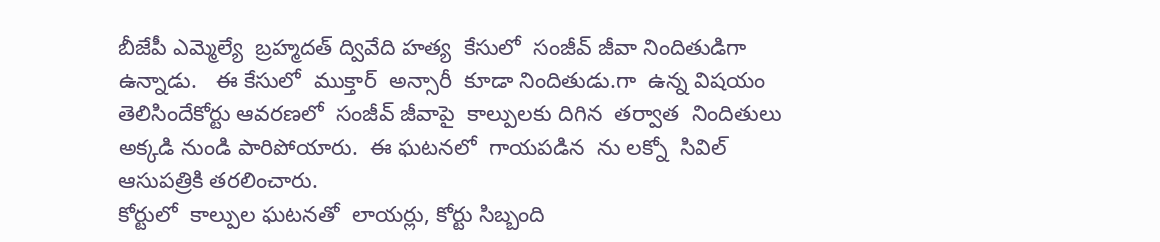బీజేపీ ఎమ్మెల్యే  బ్రహ్మదత్ ద్వివేది హత్య  కేసులో  సంజీవ్ జీవా నిందితుడిగా  ఉన్నాడు.   ఈ కేసులో  ముక్తార్  అన్సారీ  కూడా నిందితుడు.గా  ఉన్న విషయం తెలిసిందేకోర్టు ఆవరణలో  సంజీవ్ జీవాపై  కాల్పులకు దిగిన  తర్వాత  నిందితులు అక్కడి నుండి పారిపోయారు.  ఈ ఘటనలో  గాయపడిన  ను లక్నో  సివిల్ ఆసుపత్రికి తరలించారు.
కోర్టులో  కాల్పుల ఘటనతో  లాయర్లు, కోర్టు సిబ్బంది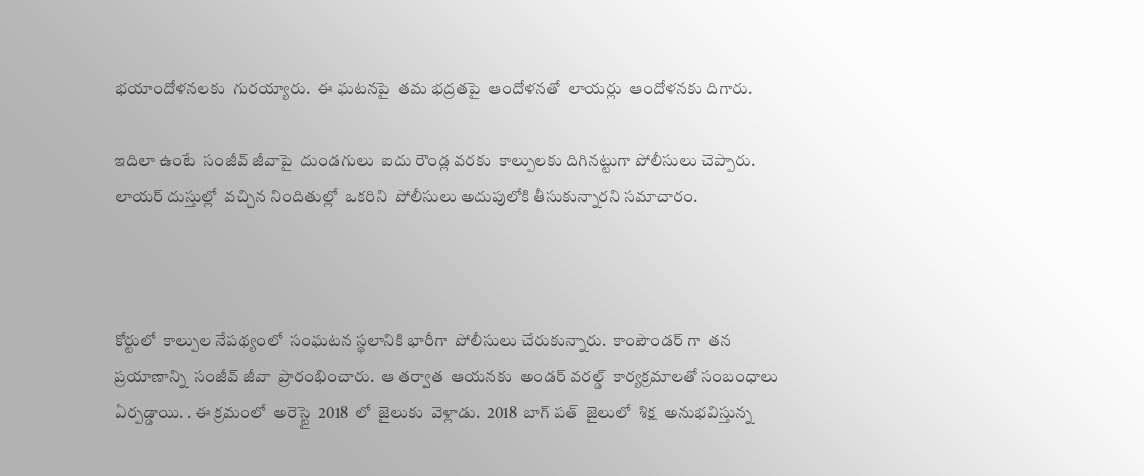భయాందోళనలకు  గురయ్యారు.  ఈ ఘటనపై  తమ భద్రతపై  ఆందోళనతో  లాయర్లు  ఆందోళనకు దిగారు.

ఇదిలా ఉంటే  సంజీవ్ జీవాపై  దుండగులు  ఐదు రౌండ్ల వరకు  కాల్పులకు దిగినట్టుగా పోలీసులు చెప్పారు. లాయర్ దుస్తుల్లో  వచ్చిన నిందితుల్లో  ఒకరిని  పోలీసులు అదుపులోకి తీసుకున్నారని సమాచారం.



కోర్టులో  కాల్పుల నేపథ్యంలో  సంఘటన స్థలానికి భారీగా  పోలీసులు చేరుకున్నారు.  కాంపౌండర్ గా  తన  ప్రయాణాన్ని  సంజీవ్ జీవా  ప్రారంభించారు.  ఆ తర్వాత  ఆయనకు  అండర్ వరల్డ్  కార్యక్రమాలతో సంబంధాలు ఏర్పడ్డాయి. . ఈ క్రమంలో  అరెస్టై  2018  లో  జైలుకు  వెళ్లాడు.  2018  బాగ్ పత్  జైలులో  శిక్ష  అనుభవిస్తున్న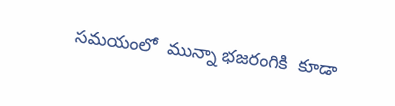సమయంలో  మున్నా భజరంగికి  కూడా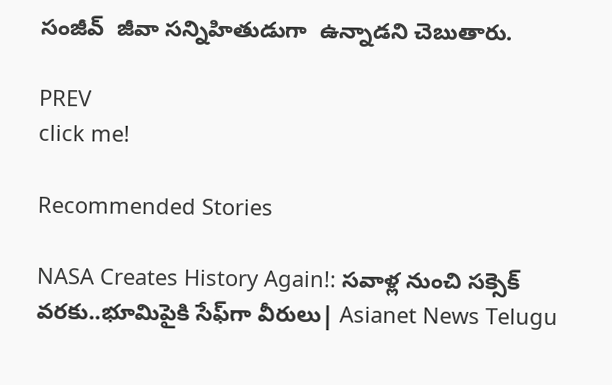సంజీవ్  జీవా సన్నిహితుడుగా  ఉన్నాడని చెబుతారు.

PREV
click me!

Recommended Stories

NASA Creates History Again!: సవాళ్ల నుంచి సక్సెక్ వరకు..భూమిపైకి సేఫ్‍గా వీరులు| Asianet News Telugu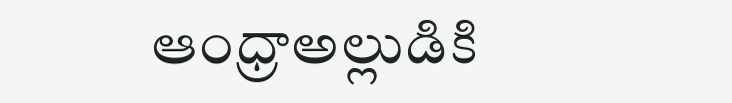ఆంధ్రాఅల్లుడికి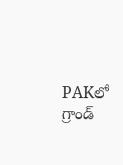PAKలో గ్రాండ్‌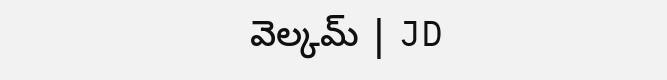వెల్కమ్‌ | JD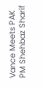Vance Meets PAK PM Shehbaz Sharif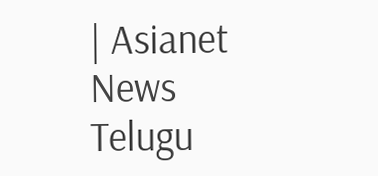| Asianet News Telugu